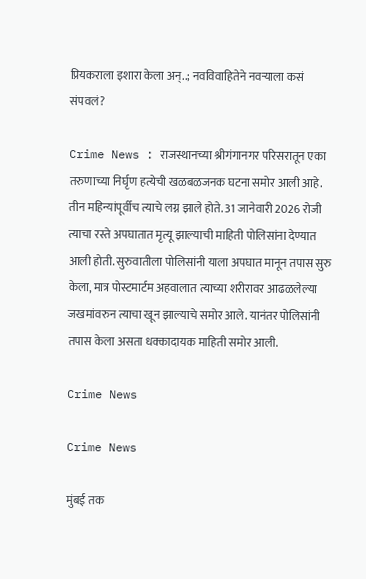प्रियकराला इशारा केला अन्..; नवविवाहितेने नवऱ्याला कसं संपवलं?

Crime News : राजस्थानच्या श्रीगंगानगर परिसरातून एका तरुणाच्या निर्घृण हत्येची खळबळजनक घटना समोर आली आहे. तीन महिन्यांपूर्वीच त्याचे लग्न झाले होते. 31 जानेवारी 2026 रोजी त्याचा रस्ते अपघातात मृत्यू झाल्याची माहिती पोलिसांना देण्यात आली होती. सुरुवातीला पोलिसांनी याला अपघात मानून तपास सुरु केला, मात्र पोस्टमार्टम अहवालात त्याच्या शरीरावर आढळलेल्या जखमांवरुन त्याचा खून झाल्याचे समोर आले. यानंतर पोलिसांनी तपास केला असता धक्कादायक माहिती समोर आली.

Crime News

Crime News

मुंबई तक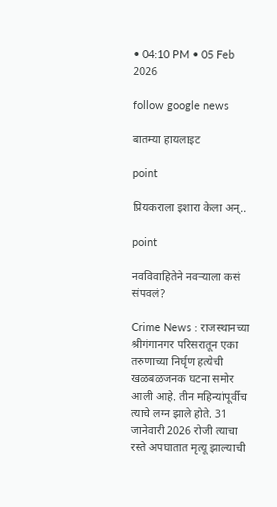• 04:10 PM • 05 Feb 2026

follow google news

बातम्या हायलाइट

point

प्रियकराला इशारा केला अन्..

point

नवविवाहितेने नवऱ्याला कसं संपवलं?

Crime News : राजस्थानच्या श्रीगंगानगर परिसरातून एका तरुणाच्या निर्घृण हत्येची खळबळजनक घटना समोर आली आहे. तीन महिन्यांपूर्वीच त्याचे लग्न झाले होते. 31 जानेवारी 2026 रोजी त्याचा रस्ते अपघातात मृत्यू झाल्याची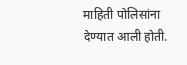माहिती पोलिसांना देण्यात आली होती.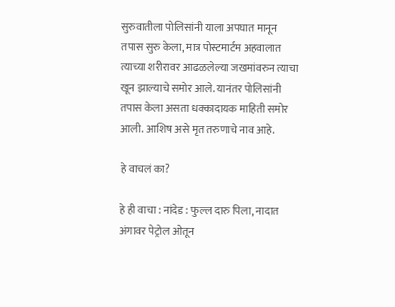सुरुवातीला पोलिसांनी याला अपघात मानून तपास सुरु केला, मात्र पोस्टमार्टम अहवालात त्याच्या शरीरावर आढळलेल्या जखमांवरुन त्याचा खून झाल्याचे समोर आले. यानंतर पोलिसांनी तपास केला असता धक्कादायक माहिती समोर आली. आशिष असे मृत तरुणाचे नाव आहे.

हे वाचलं का?

हे ही वाचा : नांदेड : फुल्ल दारु पिला, नादात अंगावर पेट्रोल ओतून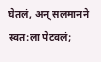घेतलं, अन् सलमानने स्वत:ला पेटवलं;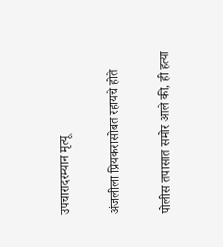उपचारादरम्यान मृत्यू

अंजलीला प्रियकरासोबत रहायचे होते

पोलीस तपासात समोर आले की, ही हत्या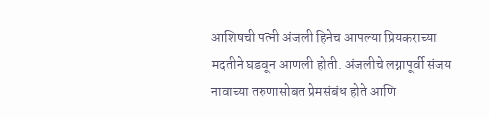आशिषची पत्नी अंजली हिनेच आपल्या प्रियकराच्या मदतीने घडवून आणली होती. अंजलीचे लग्नापूर्वी संजय नावाच्या तरुणासोबत प्रेमसंबंध होते आणि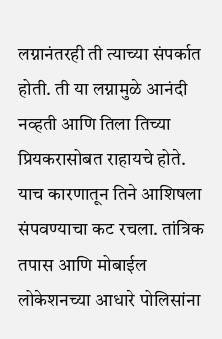लग्नानंतरही ती त्याच्या संपर्कात होती. ती या लग्नामुळे आनंदी नव्हती आणि तिला तिच्या प्रियकरासोबत राहायचे होते. याच कारणातून तिने आशिषला संपवण्याचा कट रचला. तांत्रिक तपास आणि मोबाईल लोकेशनच्या आधारे पोलिसांना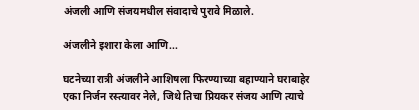अंजली आणि संजयमधील संवादाचे पुरावे मिळाले.

अंजलीने इशारा केला आणि...

घटनेच्या रात्री अंजलीने आशिषला फिरण्याच्या बहाण्याने घराबाहेर एका निर्जन रस्त्यावर नेले, जिथे तिचा प्रियकर संजय आणि त्याचे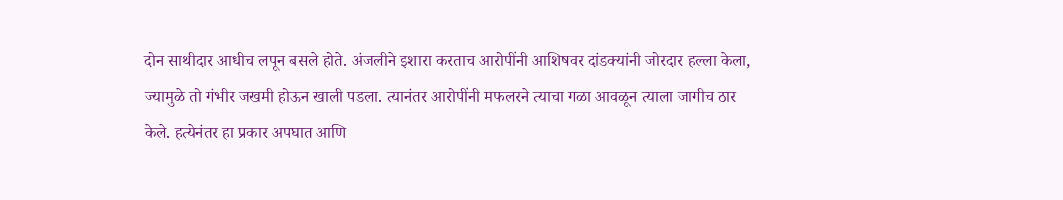दोन साथीदार आधीच लपून बसले होते. अंजलीने इशारा करताच आरोपींनी आशिषवर दांडक्यांनी जोरदार हल्ला केला, ज्यामुळे तो गंभीर जखमी होऊन खाली पडला. त्यानंतर आरोपींनी मफलरने त्याचा गळा आवळून त्याला जागीच ठार केले. हत्येनंतर हा प्रकार अपघात आणि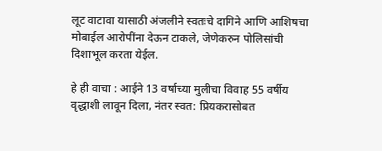लूट वाटावा यासाठी अंजलीने स्वतःचे दागिने आणि आशिषचा मोबाईल आरोपींना देऊन टाकले, जेणेकरुन पोलिसांची दिशाभूल करता येईल.

हे ही वाचा : आईने 13 वर्षाच्या मुलीचा विवाह 55 वर्षीय वृद्धाशी लावून दिला, नंतर स्वत: प्रियकरासोबत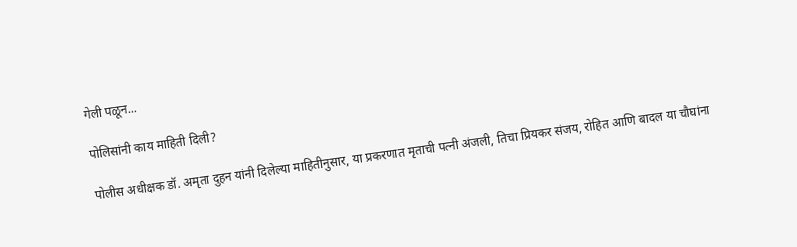गेली पळून...

पोलिसांनी काय माहिती दिली?

पोलीस अधीक्षक डॉ. अमृता दुहन यांनी दिलेल्या माहितीनुसार, या प्रकरणात मृताची पत्नी अंजली, तिचा प्रियकर संजय, रोहित आणि बादल या चौघांना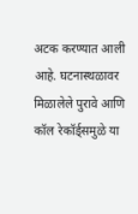अटक करण्यात आली आहे. घटनास्थळावर मिळालेले पुरावे आणि कॉल रेकॉर्ड्समुळे या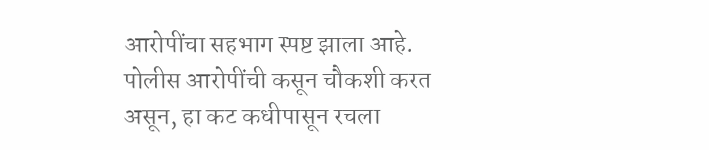आरोपींचा सहभाग स्पष्ट झाला आहे. पोलीस आरोपींची कसून चौकशी करत असून, हा कट कधीपासून रचला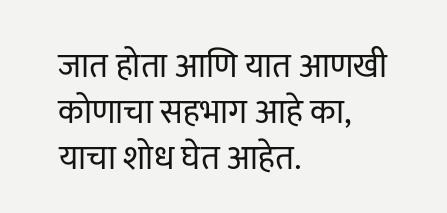जात होता आणि यात आणखी कोणाचा सहभाग आहे का, याचा शोध घेत आहेत.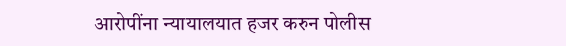आरोपींना न्यायालयात हजर करुन पोलीस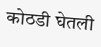कोठडी घेतली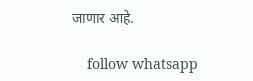जाणार आहे.

    follow whatsapp